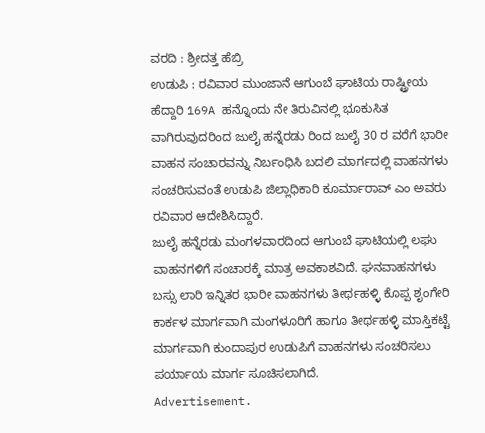ವರದಿ : ಶ್ರೀದತ್ತ ಹೆಬ್ರಿ
ಉಡುಪಿ : ರವಿವಾರ ಮುಂಜಾನೆ ಆಗುಂಬೆ ಘಾಟಿಯ ರಾಷ್ಟ್ರೀಯ ಹೆದ್ದಾರಿ 169A ಹನ್ನೊಂದು ನೇ ತಿರುವಿನಲ್ಲಿ ಭೂಕುಸಿತ ವಾಗಿರುವುದರಿಂದ ಜುಲೈ ಹನ್ನೆರಡು ರಿಂದ ಜುಲೈ 30 ರ ವರೆಗೆ ಭಾರೀ ವಾಹನ ಸಂಚಾರವನ್ನು ನಿರ್ಬಂಧಿಸಿ ಬದಲಿ ಮಾರ್ಗದಲ್ಲಿ ವಾಹನಗಳು ಸಂಚರಿಸುವಂತೆ ಉಡುಪಿ ಜಿಲ್ಲಾಧಿಕಾರಿ ಕೂರ್ಮಾರಾವ್ ಎಂ ಅವರು ರವಿವಾರ ಆದೇಶಿಸಿದ್ದಾರೆ.
ಜುಲೈ ಹನ್ನೆರಡು ಮಂಗಳವಾರದಿಂದ ಆಗುಂಬೆ ಘಾಟಿಯಲ್ಲಿ ಲಘು ವಾಹನಗಳಿಗೆ ಸಂಚಾರಕ್ಕೆ ಮಾತ್ರ ಅವಕಾಶವಿದೆ. ಘನವಾಹನಗಳು ಬಸ್ಸು ಲಾರಿ ಇನ್ನಿತರ ಭಾರೀ ವಾಹನಗಳು ತೀರ್ಥಹಳ್ಳಿ ಕೊಪ್ಪ ಶೃಂಗೇರಿ ಕಾರ್ಕಳ ಮಾರ್ಗವಾಗಿ ಮಂಗಳೂರಿಗೆ ಹಾಗೂ ತೀರ್ಥಹಳ್ಳಿ ಮಾಸ್ತಿಕಟ್ಟೆ ಮಾರ್ಗವಾಗಿ ಕುಂದಾಪುರ ಉಡುಪಿಗೆ ವಾಹನಗಳು ಸಂಚರಿಸಲು ಪರ್ಯಾಯ ಮಾರ್ಗ ಸೂಚಿಸಲಾಗಿದೆ.
Advertisement.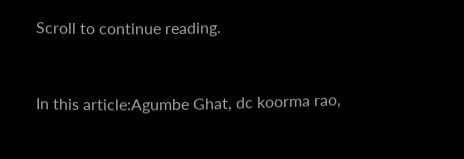Scroll to continue reading.


In this article:Agumbe Ghat, dc koorma rao,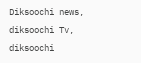Diksoochi news, diksoochi Tv, diksoochi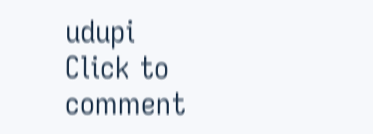udupi
Click to comment